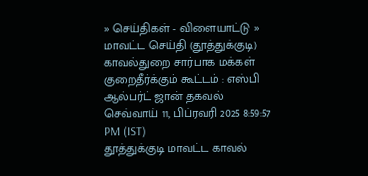» செய்திகள் - விளையாட்டு » மாவட்ட செய்தி (தூத்துக்குடி)
காவல்துறை சார்பாக மக்கள் குறைதீர்க்கும் கூட்டம் : எஸ்பி ஆல்பர்ட் ஜான் தகவல்
செவ்வாய் 11, பிப்ரவரி 2025 8:59:57 PM (IST)
தூத்துக்குடி மாவட்ட காவல்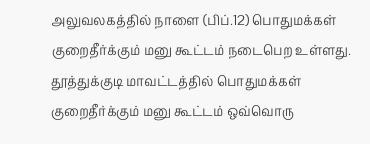அலுவலகத்தில் நாளை (பிப்.12) பொதுமக்கள் குறைதீர்க்கும் மனு கூட்டம் நடைபெற உள்ளது.
தூத்துக்குடி மாவட்டத்தில் பொதுமக்கள் குறைதீர்க்கும் மனு கூட்டம் ஒவ்வொரு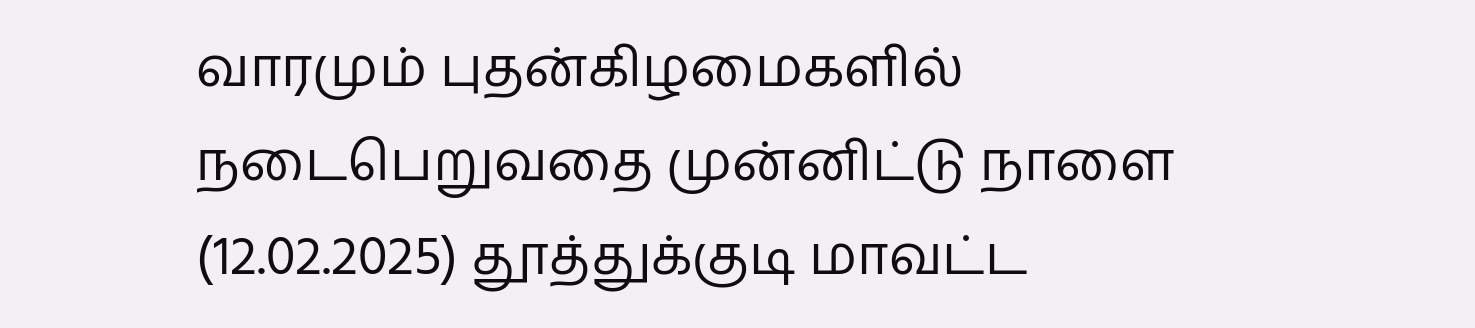வாரமும் புதன்கிழமைகளில் நடைபெறுவதை முன்னிட்டு நாளை (12.02.2025) தூத்துக்குடி மாவட்ட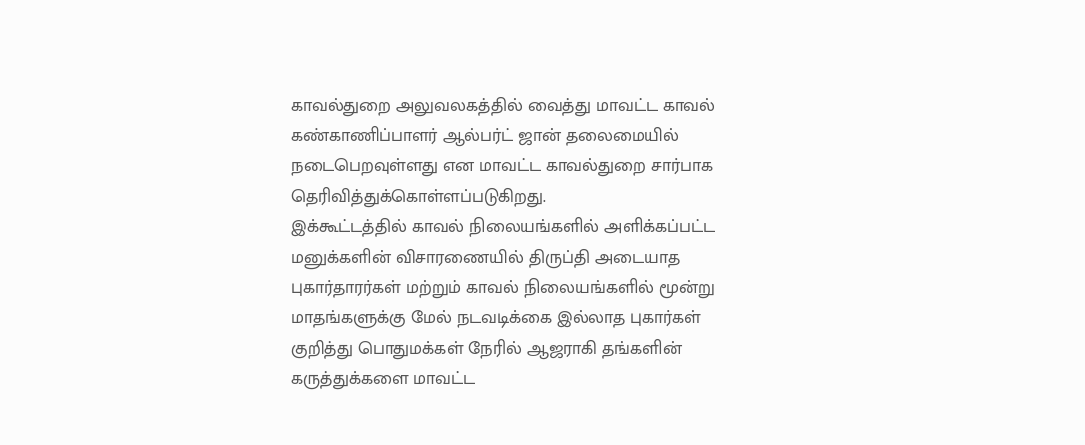காவல்துறை அலுவலகத்தில் வைத்து மாவட்ட காவல் கண்காணிப்பாளர் ஆல்பர்ட் ஜான் தலைமையில் நடைபெறவுள்ளது என மாவட்ட காவல்துறை சார்பாக தெரிவித்துக்கொள்ளப்படுகிறது.
இக்கூட்டத்தில் காவல் நிலையங்களில் அளிக்கப்பட்ட மனுக்களின் விசாரணையில் திருப்தி அடையாத புகார்தாரர்கள் மற்றும் காவல் நிலையங்களில் மூன்று மாதங்களுக்கு மேல் நடவடிக்கை இல்லாத புகார்கள் குறித்து பொதுமக்கள் நேரில் ஆஜராகி தங்களின் கருத்துக்களை மாவட்ட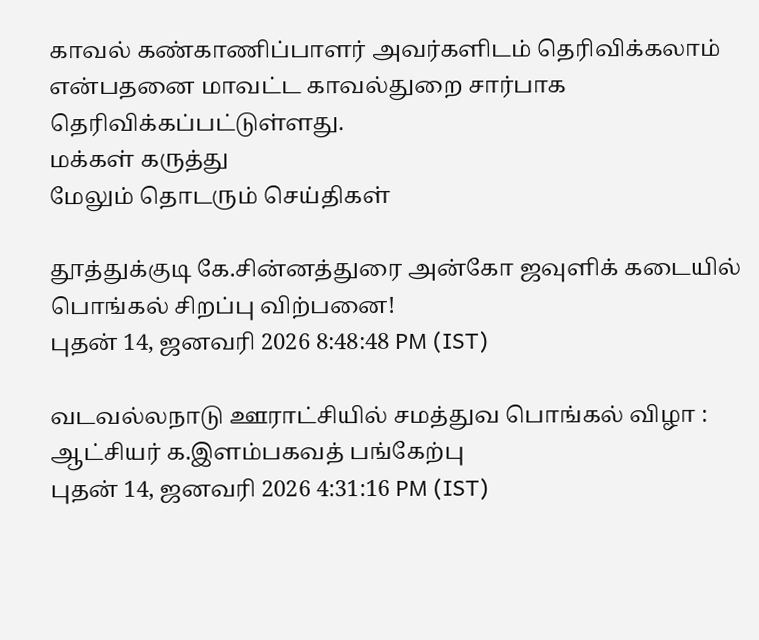காவல் கண்காணிப்பாளர் அவர்களிடம் தெரிவிக்கலாம் என்பதனை மாவட்ட காவல்துறை சார்பாக தெரிவிக்கப்பட்டுள்ளது.
மக்கள் கருத்து
மேலும் தொடரும் செய்திகள்

தூத்துக்குடி கே.சின்னத்துரை அன்கோ ஜவுளிக் கடையில் பொங்கல் சிறப்பு விற்பனை!
புதன் 14, ஜனவரி 2026 8:48:48 PM (IST)

வடவல்லநாடு ஊராட்சியில் சமத்துவ பொங்கல் விழா : ஆட்சியர் க.இளம்பகவத் பங்கேற்பு
புதன் 14, ஜனவரி 2026 4:31:16 PM (IST)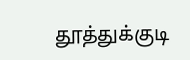தூத்துக்குடி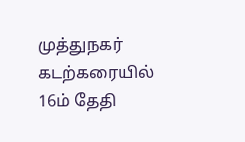முத்துநகர் கடற்கரையில் 16ம் தேதி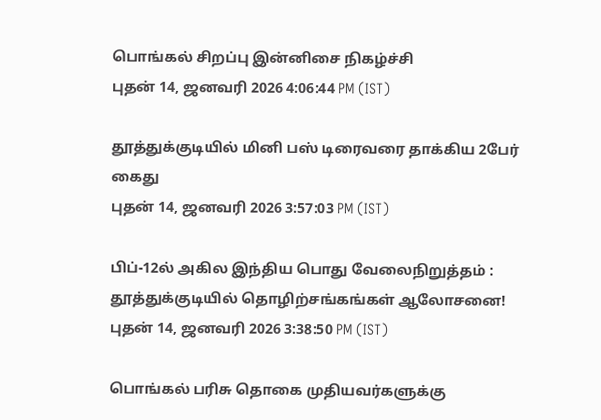பொங்கல் சிறப்பு இன்னிசை நிகழ்ச்சி
புதன் 14, ஜனவரி 2026 4:06:44 PM (IST)

தூத்துக்குடியில் மினி பஸ் டிரைவரை தாக்கிய 2பேர் கைது
புதன் 14, ஜனவரி 2026 3:57:03 PM (IST)

பிப்-12ல் அகில இந்திய பொது வேலைநிறுத்தம் : தூத்துக்குடியில் தொழிற்சங்கங்கள் ஆலோசனை!
புதன் 14, ஜனவரி 2026 3:38:50 PM (IST)

பொங்கல் பரிசு தொகை முதியவர்களுக்கு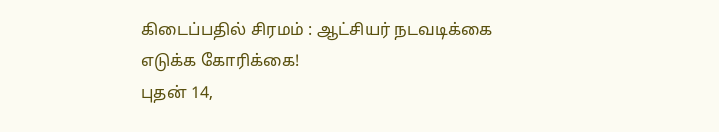கிடைப்பதில் சிரமம் : ஆட்சியர் நடவடிக்கை எடுக்க கோரிக்கை!
புதன் 14,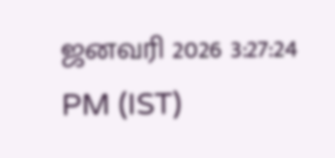ஜனவரி 2026 3:27:24 PM (IST)